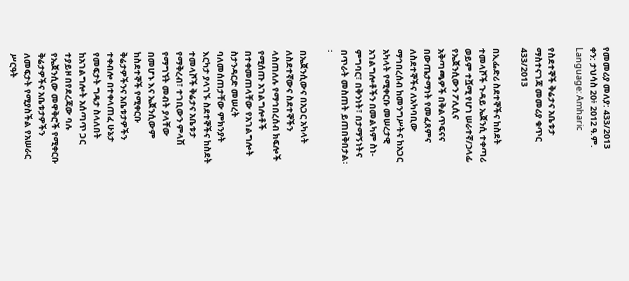የመመሪያ መለያ: 433/2013
ቀን: ታህሳስ 20፥ 2012 ዓ.ም.
Language: Amharic

የስደተኞች ቅሬታና አቤቱታ ማስተናገጃ መመሪያ ቁጥር 433/2013

በኢፌድሪ ስደተኞችና ከስደት ተመላሾች ጉዳይ ኤጀንሲ ተቀጣሪ ወይም ተሿሚ የሆነ ሠራተኛ/ኃላፊ የኤጀንሲውን ፖሊሲና አቅጣጫዎች በቅልጥፍናና በውጤታማነት የመፈጸምና ለስደተኞችና ለአካባቢው ማኅበረሰብ ከመንግሥትና ከአጋር አካላት የሚቀርቡ መሠረታዊ አገልግሎቶችን በመልካም ስነ-ምግባር፣ በቅንነት፣ በታማኝነትና በጥራት መስጠት ይጠበቅበታል፡፡

በኤጀንሲውና በአጋር አካላት ለስደተኛውና ስደተኞችን ላስጠለሉ የማኅበረሰብ ክፍሎች የሚሰጡ አገልግሎቶች በተቀመጠላቸው የአገልግሎት ስታንዳርድ መሠረት ባለመሰጠታቸው ምክንያት እርካታ ያላገኙ ስደተኞችና ከስደት ተመላሾች ቅሬታና አቤቱታ የማቅረብ፣ ተገቢውን ምላሽ የማግኘት መብት ያላቸው በመሆኑ እና ኤጀንሲውም ከስደተኞች የሚቀርቡ ቅሬታዎችንና አቤቱታዎችን ተቀብሎ በተቀላጠፈ ሁኔታ የመፍታት ግዴታ ስላለበት ከአገልግሎት አሰጣጥ ጋር ተያይዞ በየደረጃው ባሉ የኤጀንሲው መዋቅሮች የሚቀርቡ ቅሬታዎችና አቤቱታዎችን ለመፍታት የሚያስችል የአሠራር ሥርዓት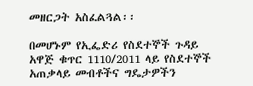መዘርጋት አስፈልጓል፡፡

በመሆኑም የኢፌድሪ የስደተኞች ጉዳይ አዋጅ ቁጥር 1110/2011 ላይ የስደተኞች አጠቃላይ መብቶችና ግዴታዎችን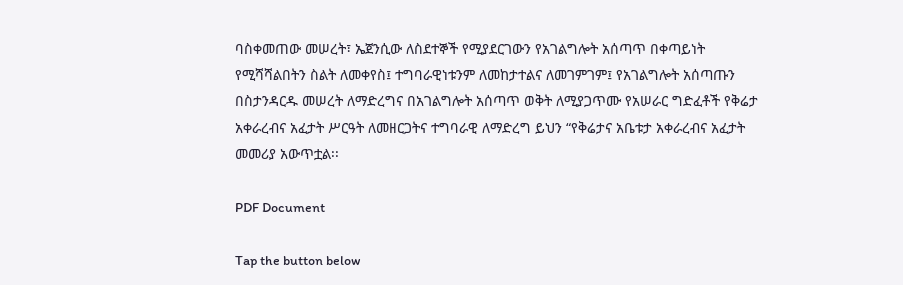ባስቀመጠው መሠረት፣ ኤጀንሲው ለስደተኞች የሚያደርገውን የአገልግሎት አሰጣጥ በቀጣይነት የሚሻሻልበትን ስልት ለመቀየስ፤ ተግባራዊነቱንም ለመከታተልና ለመገምገም፤ የአገልግሎት አሰጣጡን በስታንዳርዱ መሠረት ለማድረግና በአገልግሎት አሰጣጥ ወቅት ለሚያጋጥሙ የአሠራር ግድፈቶች የቅሬታ አቀራረብና አፈታት ሥርዓት ለመዘርጋትና ተግባራዊ ለማድረግ ይህን “የቅሬታና አቤቱታ አቀራረብና አፈታት መመሪያ አውጥቷል፡፡

PDF Document

Tap the button below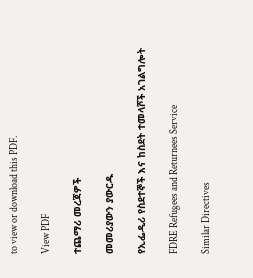to view or download this PDF.

View PDF

ተጨማሪ መረጃዎች

መመሪያውን ያውርዱ

የኢፌዲሪ የስደተኞች እና ከስደት ተመላሾች አገልግሎት

FDRE Refugees and Returnees Service

Similar Directives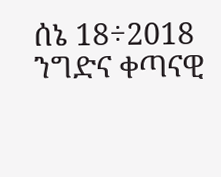ሰኔ 18÷2018
ንግድና ቀጣናዊ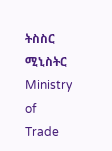ትስስር ሚኒስትር
Ministry of Trade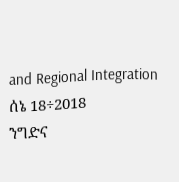and Regional Integration
ሰኔ 18÷2018
ንግድና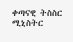ቀጣናዊ ትስስር ሚኒስትር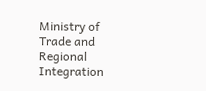Ministry of Trade and Regional Integration